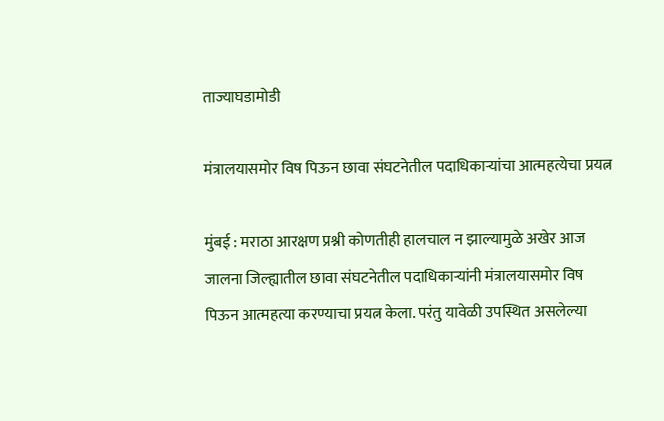ताज्याघडामोडी

मंत्रालयासमोर विष पिऊन छावा संघटनेतील पदाधिकाऱ्यांचा आत्महत्येचा प्रयत्न

मुंबई : मराठा आरक्षण प्रश्नी कोणतीही हालचाल न झाल्यामुळे अखेर आज जालना जिल्ह्यातील छावा संघटनेतील पदाधिकाऱ्यांनी मंत्रालयासमोर विष पिऊन आत्महत्या करण्याचा प्रयत्न केला. परंतु यावेळी उपस्थित असलेल्या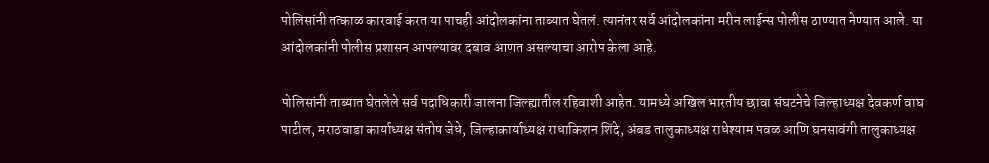पोलिसांनी तत्काळ कारवाई करत या पाचही आंदोलकांना ताब्यात घेतलं. त्यानंतर सर्व आंदोलकांना मरीन लाईन्स पोलीस ठाण्यात नेण्यात आले. या आंदोलकांनी पोलीस प्रशासन आपल्यावर दबाव आणत असल्याचा आरोप केला आहे.

पोलिसांनी ताब्यात घेतलेले सर्व पदाधिकारी जालना जिल्ह्यातील रहिवाशी आहेत. यामध्ये अखिल भारतीय छावा संघटनेचे जिल्हाध्यक्ष देवकर्ण वाघ पाटील, मराठवाडा कार्याध्यक्ष संतोष जेधे, जिल्हाकार्याध्यक्ष राधाकिशन शिंदे, अंबड तालुकाध्यक्ष राधेश्याम पवळ आणि घनसावंगी तालुकाध्यक्ष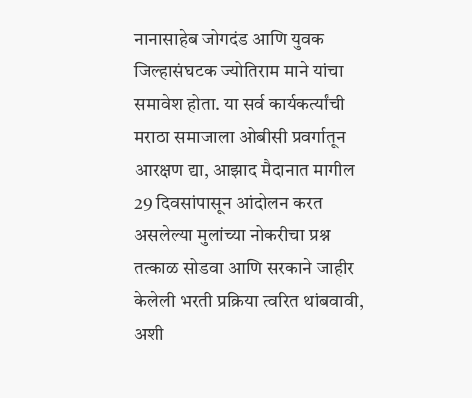नानासाहेब जोगदंड आणि युवक जिल्हासंघटक ज्योतिराम माने यांचा समावेश होता. या सर्व कार्यकर्त्यांची मराठा समाजाला ओबीसी प्रवर्गातून आरक्षण द्या, आझाद मैदानात मागील 29 दिवसांपासून आंदोलन करत असलेल्या मुलांच्या नोकरीचा प्रश्न तत्काळ सोडवा आणि सरकाने जाहीर केलेली भरती प्रक्रिया त्वरित थांबवावी, अशी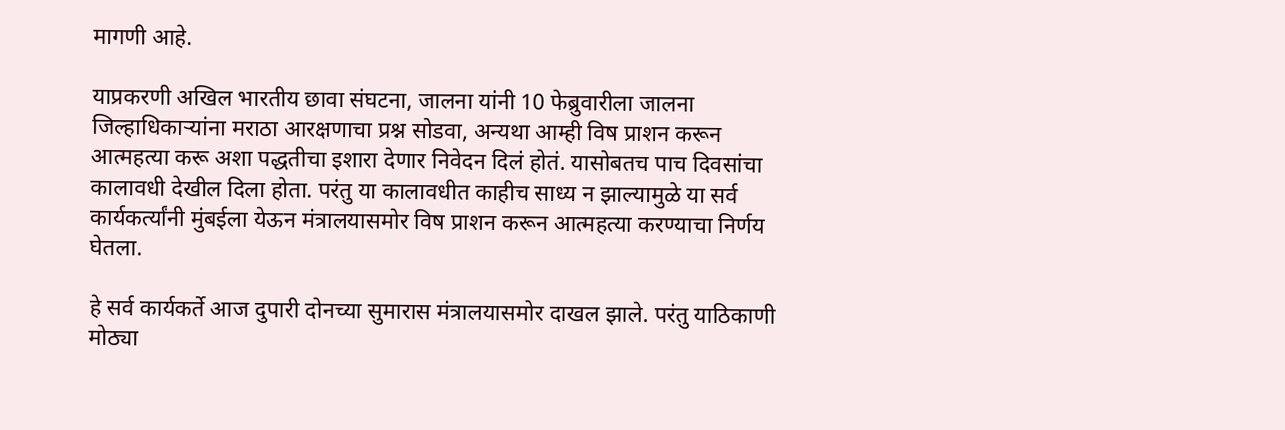मागणी आहे.

याप्रकरणी अखिल भारतीय छावा संघटना, जालना यांनी 10 फेब्रुवारीला जालना जिल्हाधिकार्‍यांना मराठा आरक्षणाचा प्रश्न सोडवा, अन्यथा आम्ही विष प्राशन करून आत्महत्या करू अशा पद्धतीचा इशारा देणार निवेदन दिलं होतं. यासोबतच पाच दिवसांचा कालावधी देखील दिला होता. परंतु या कालावधीत काहीच साध्य न झाल्यामुळे या सर्व कार्यकर्त्यांनी मुंबईला येऊन मंत्रालयासमोर विष प्राशन करून आत्महत्या करण्याचा निर्णय घेतला.

हे सर्व कार्यकर्ते आज दुपारी दोनच्या सुमारास मंत्रालयासमोर दाखल झाले. परंतु याठिकाणी मोठ्या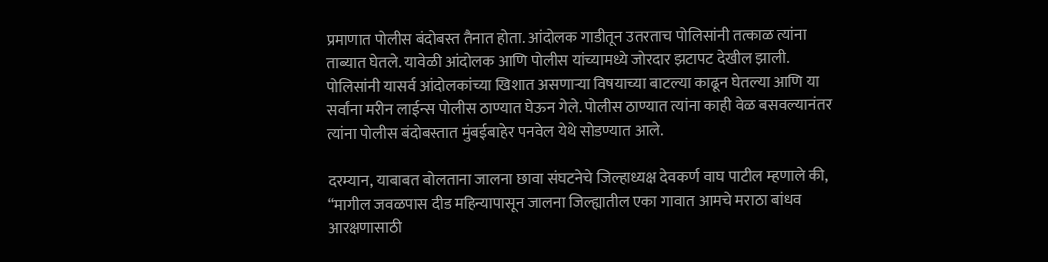प्रमाणात पोलीस बंदोबस्त तैनात होता. आंदोलक गाडीतून उतरताच पोलिसांनी तत्काळ त्यांना ताब्यात घेतले. यावेळी आंदोलक आणि पोलीस यांच्यामध्ये जोरदार झटापट देखील झाली. पोलिसांनी यासर्व आंदोलकांच्या खिशात असणाऱ्या विषयाच्या बाटल्या काढून घेतल्या आणि या सर्वांना मरीन लाईन्स पोलीस ठाण्यात घेऊन गेले. पोलीस ठाण्यात त्यांना काही वेळ बसवल्यानंतर त्यांना पोलीस बंदोबस्तात मुंबईबाहेर पनवेल येथे सोडण्यात आले.

दरम्यान, याबाबत बोलताना जालना छावा संघटनेचे जिल्हाध्यक्ष देवकर्ण वाघ पाटील म्हणाले की, “मागील जवळपास दीड महिन्यापासून जालना जिल्ह्यातील एका गावात आमचे मराठा बांधव आरक्षणासाठी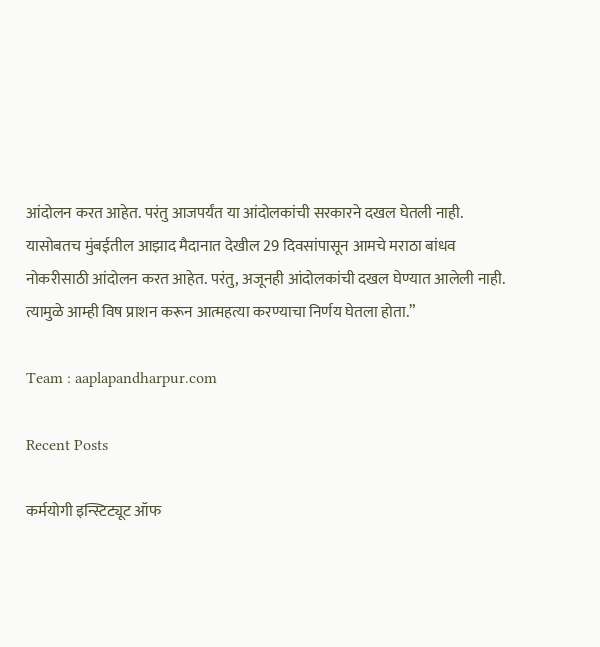आंदोलन करत आहेत. परंतु आजपर्यंत या आंदोलकांची सरकारने दखल घेतली नाही. यासोबतच मुंबईतील आझाद मैदानात देखील 29 दिवसांपासून आमचे मराठा बांधव नोकरीसाठी आंदोलन करत आहेत. परंतु, अजूनही आंदोलकांची दखल घेण्यात आलेली नाही. त्यामुळे आम्ही विष प्राशन करून आत्महत्या करण्याचा निर्णय घेतला होता.”

Team : aaplapandharpur.com

Recent Posts

कर्मयोगी इन्स्टिट्यूट ऑफ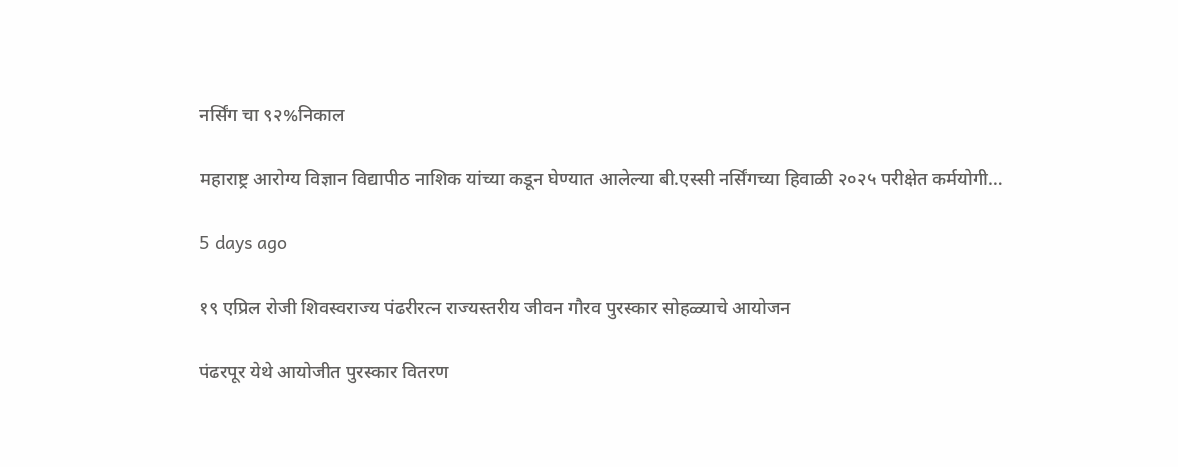नर्सिंग चा ९२%निकाल

महाराष्ट्र आरोग्य विज्ञान विद्यापीठ नाशिक यांच्या कडून घेण्यात आलेल्या बी.एस्सी नर्सिंगच्या हिवाळी २०२५ परीक्षेत कर्मयोगी…

5 days ago

१९ एप्रिल रोजी शिवस्वराज्य पंढरीरत्न राज्यस्तरीय जीवन गौरव पुरस्कार सोहळ्याचे आयोजन

पंढरपूर येथे आयोजीत पुरस्कार वितरण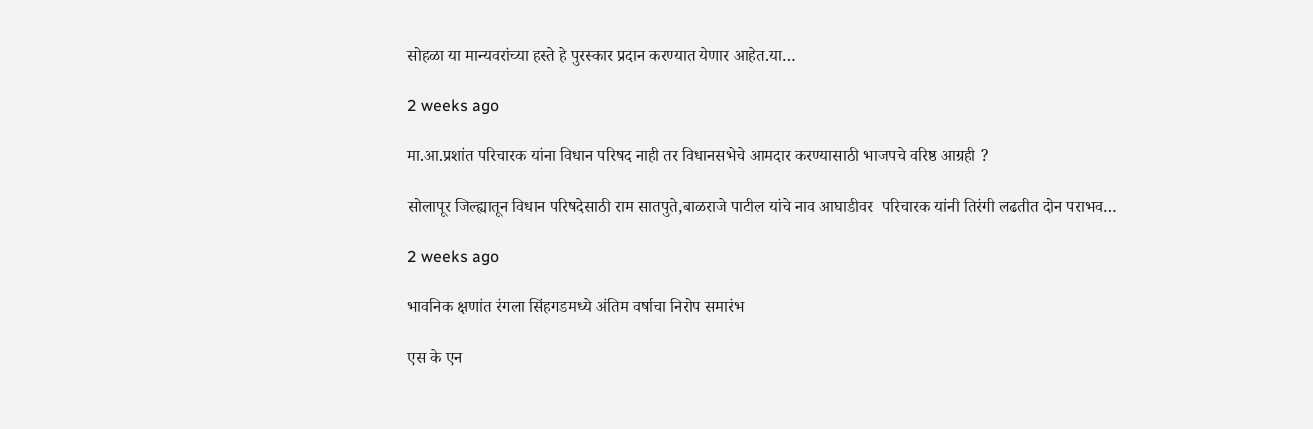सोहळा या मान्यवरांच्या हस्ते हे पुरस्कार प्रदान करण्यात येणार आहेत.या…

2 weeks ago

मा.आ.प्रशांत परिचारक यांना विधान परिषद नाही तर विधानसभेचे आमदार करण्यासाठी भाजपचे वरिष्ठ आग्रही ?

सोलापूर जिल्ह्यातून विधान परिषदेसाठी राम सातपुते,बाळराजे पाटील यांचे नाव आघाडीवर  परिचारक यांनी तिरंगी लढतीत दोन पराभव…

2 weeks ago

भावनिक क्षणांत रंगला सिंहगडमध्ये अंतिम वर्षाचा निरोप समारंभ

एस के एन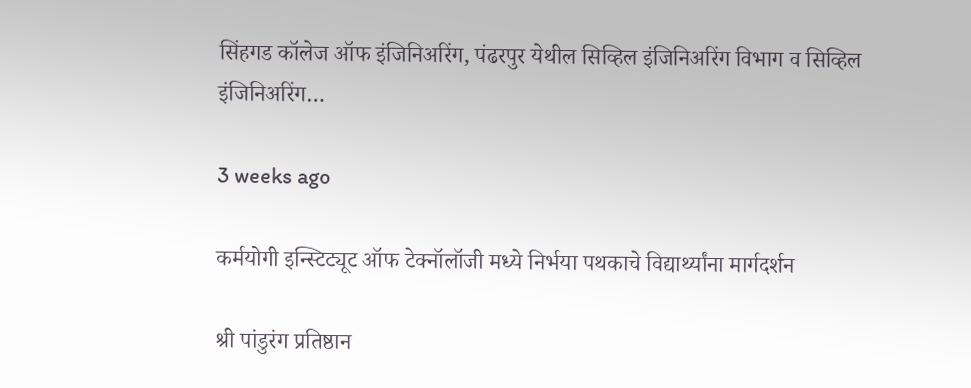सिंहगड कॉलेज ऑफ इंजिनिअरिंग, पंढरपुर येथील सिव्हिल इंजिनिअरिंग विभाग व सिव्हिल इंजिनिअरिंग…

3 weeks ago

कर्मयोगी इन्स्टिट्यूट ऑफ टेक्नॉलॉजी मध्ये निर्भया पथकाचे विद्यार्थ्यांना मार्गदर्शन

श्री पांडुरंग प्रतिष्ठान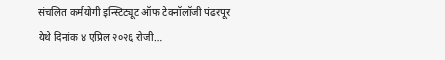संचलित कर्मयोगी इन्स्टिट्यूट ऑफ टेक्नॉलॉजी पंढरपूर येथे दिनांक ४ एप्रिल २०२६ रोजी…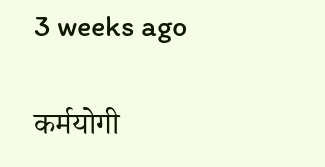3 weeks ago

कर्मयोगी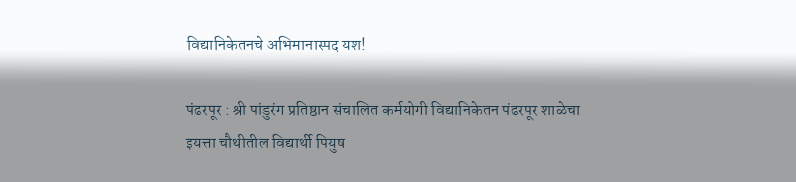विद्यानिकेतनचे अभिमानास्पद यश!

पंढरपूर : श्री पांडुरंग प्रतिष्ठान संचालित कर्मयोगी विद्यानिकेतन पंढरपूर शाळेचा इयत्ता चौथीतील विद्यार्थी पियुष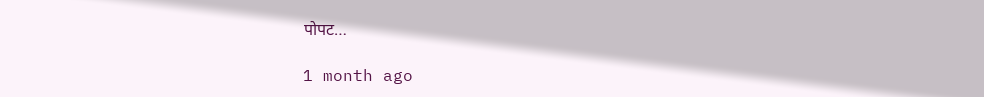पोपट…

1 month ago